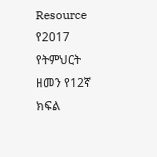Resource የ2017 የትምህርት ዘመን የ12ኛ ክፍል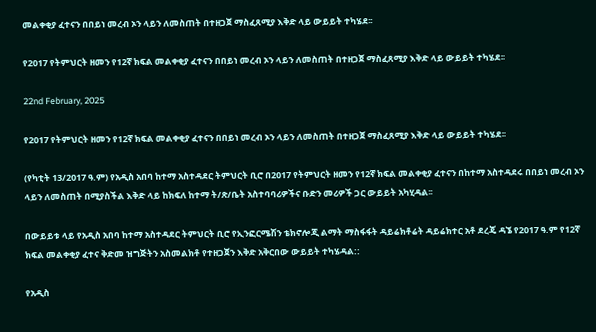መልቀቂያ ፈተናን በበይነ መረብ ኦን ላይን ለመስጠት በተዘጋጀ ማስፈጸሚያ እቅድ ላይ ውይይት ተካሄደ፡፡

የ2017 የትምህርት ዘመን የ12ኛ ክፍል መልቀቂያ ፈተናን በበይነ መረብ ኦን ላይን ለመስጠት በተዘጋጀ ማስፈጸሚያ እቅድ ላይ ውይይት ተካሄደ፡፡

22nd February, 2025

የ2017 የትምህርት ዘመን የ12ኛ ክፍል መልቀቂያ ፈተናን በበይነ መረብ ኦን ላይን ለመስጠት በተዘጋጀ ማስፈጸሚያ እቅድ ላይ ውይይት ተካሄደ፡፡

(የካቲት 13/2017 ዓ.ም) የአዲስ አበባ ከተማ አስተዳደር ትምህርት ቢሮ በ2017 የትምህርት ዘመን የ12ኛ ክፍል መልቀቂያ ፈተናን በከተማ አስተዳደሩ በበይነ መረብ ኦን ላይን ለመስጠት በሚያስችል እቅድ ላይ ከክፍለ ከተማ ት/ጽ/ቤት አስተባባሪዎችና ቡድን መሪዎች ጋር ውይይት አካሂዳል፡፡

በውይይቱ ላይ የአዲስ አበባ ከተማ አስተዳደር ትምህርት ቢሮ የኢንፎርሜሽን ቴክኖሎጂ ልማት ማስፋፋት ዳይሬክቶሬት ዳይሬክተር አቶ ደረጄ ዳኜ የ2017 ዓ.ም የ12ኛ ክፍል መልቀቂያ ፈተና ቅድመ ዝግጅትን አስመልክቶ የተዘጋጀን እቅድ አቅርበው ውይይት ተካሄዳል::

የአዲስ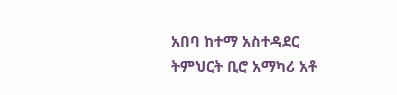አበባ ከተማ አስተዳደር ትምህርት ቢሮ አማካሪ አቶ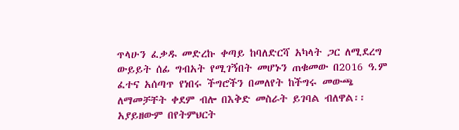ጥላሁን ፈቃዱ መድረኩ ቀጣይ ከባለድርሻ አካላት ጋር ለሚደረግ ውይይት ሰፊ ግብአት የሚገኝበት መሆኑን ጠቁመው በ2016 ዓ.ም ፈተና አሰጣጥ የነበሩ ችግሮችን በመለየት ከችግሩ መውጫ ለማመቻቸት ቀደም ብሎ በእቅድ መስራት ይገባል ብለዋል፡፡ አያይዘውም በየትምህርት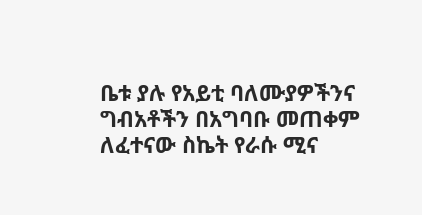ቤቱ ያሉ የአይቲ ባለሙያዎችንና ግብአቶችን በአግባቡ መጠቀም ለፈተናው ስኬት የራሱ ሚና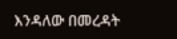እንዳለው በመረዳት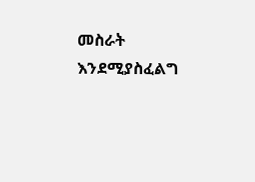መስራት እንደሚያስፈልግ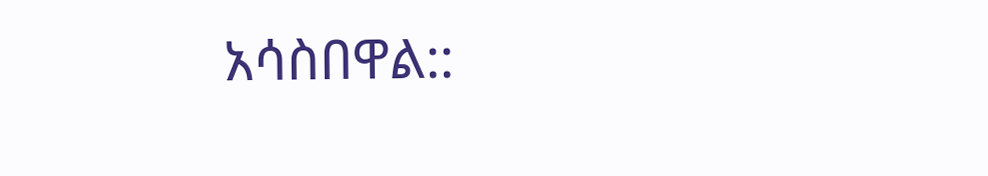አሳስበዋል::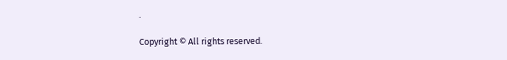.

Copyright © All rights reserved.